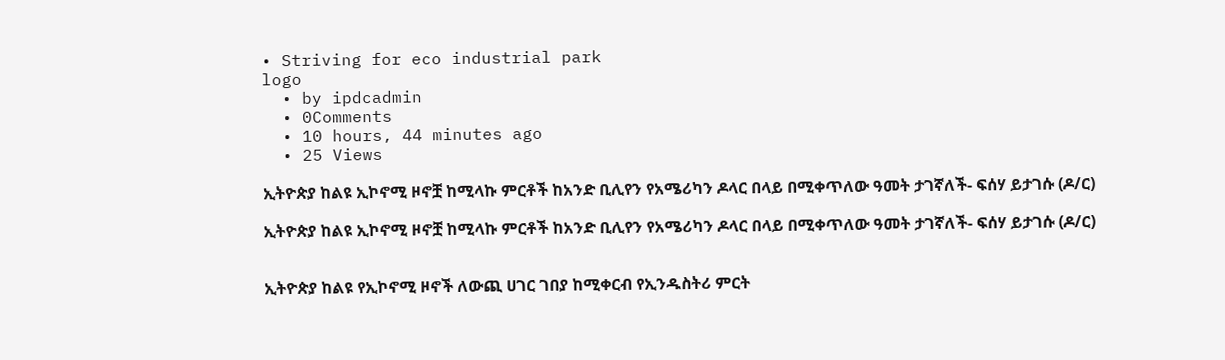• Striving for eco industrial park
logo
  • by ipdcadmin
  • 0Comments
  • 10 hours, 44 minutes ago
  • 25 Views

ኢትዮጵያ ከልዩ ኢኮኖሚ ዞኖቿ ከሚላኩ ምርቶች ከአንድ ቢሊየን የአሜሪካን ዶላር በላይ በሚቀጥለው ዓመት ታገኛለች- ፍሰሃ ይታገሱ (ዶ/ር)

ኢትዮጵያ ከልዩ ኢኮኖሚ ዞኖቿ ከሚላኩ ምርቶች ከአንድ ቢሊየን የአሜሪካን ዶላር በላይ በሚቀጥለው ዓመት ታገኛለች- ፍሰሃ ይታገሱ (ዶ/ር)


ኢትዮጵያ ከልዩ የኢኮኖሚ ዞኖች ለውጪ ሀገር ገበያ ከሚቀርብ የኢንዱስትሪ ምርት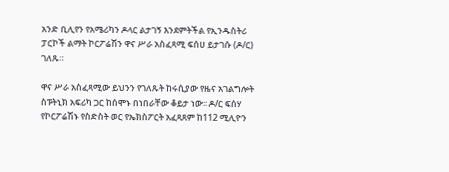አንድ ቢሊየን የአሜሪካን ዶላር ልታገኝ እንደምትችል የኢንዱስትሪ ፓርኮች ልማት ኮርፖሬሽን ዋና ሥራ አስፈጻሚ ፍሰሀ ይታገሱ (ዶ/ር) ገለጹ።

ዋና ሥራ አስፈጻሚው ይህንን የገለጹት ከሩሲያው የዜና አገልግሎት ስፑትኒክ አፍሪካ ጋር ከሰሞኑ በነበራቸው ቆይታ ነው፡፡ ዶ/ር ፍሰሃ የኮርፖሬሽኑ የስድስት ወር የኤክስፖርት አፈጻጸም ከ112 ሚሊዮን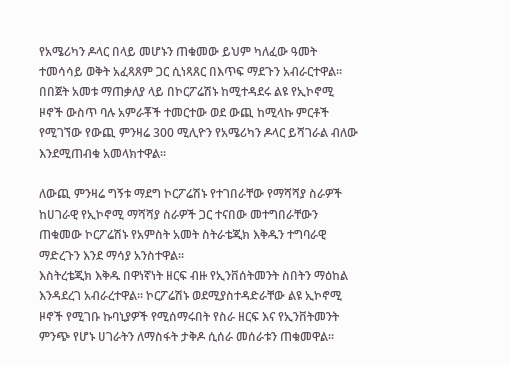የአሜሪካን ዶላር በላይ መሆኑን ጠቁመው ይህም ካለፈው ዓመት ተመሳሳይ ወቅት አፈጻጸም ጋር ሲነጻጸር በእጥፍ ማደጉን አብራርተዋል፡፡ በበጀት አመቱ ማጠቃለያ ላይ በኮርፖሬሽኑ ከሚተዳደሩ ልዩ የኢኮኖሚ ዞኖች ውስጥ ባሉ አምራቾች ተመርተው ወደ ውጪ ከሚላኩ ምርቶች የሚገኘው የውጪ ምንዛሬ 300 ሚሊዮን የአሜሪካን ዶላር ይሻገራል ብለው እንደሚጠብቁ አመላክተዋል፡፡

ለውጪ ምንዛሬ ግኝቱ ማደግ ኮርፖሬሽኑ የተገበራቸው የማሻሻያ ስራዎች ከሀገራዊ የኢኮኖሚ ማሻሻያ ስራዎች ጋር ተናበው መተግበራቸውን ጠቁመው ኮርፖሬሽኑ የአምስት አመት ስትራቴጂክ እቅዱን ተግባራዊ ማድረጉን እንደ ማሳያ አንስተዋል፡፡
እስትረቴጂክ እቅዱ በዋነኛነት ዘርፍ ብዙ የኢንቨሰትመንት ስበትን ማዕከል እንዳደረገ አብራረተዋል፡፡ ኮርፖሬሽኑ ወደሚያስተዳድራቸው ልዩ ኢኮኖሚ ዞኖች የሚገቡ ኩባኒያዎች የሚሰማሩበት የስራ ዘርፍ እና የኢንቨትመንት ምንጭ የሆኑ ሀገራትን ለማስፋት ታቅዶ ሲሰራ መሰራቱን ጠቁመዋል፡፡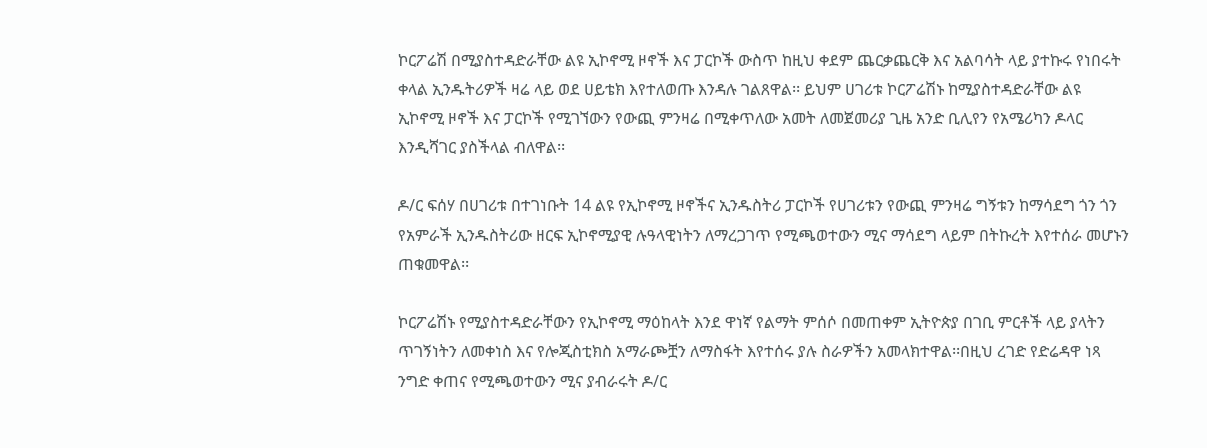ኮርፖሬሽ በሚያስተዳድራቸው ልዩ ኢኮኖሚ ዞኖች እና ፓርኮች ውስጥ ከዚህ ቀደም ጨርቃጨርቅ እና አልባሳት ላይ ያተኩሩ የነበሩት ቀላል ኢንዱትሪዎች ዛሬ ላይ ወደ ሀይቴክ እየተለወጡ እንዳሉ ገልጸዋል፡፡ ይህም ሀገሪቱ ኮርፖሬሽኑ ከሚያስተዳድራቸው ልዩ ኢኮኖሚ ዞኖች እና ፓርኮች የሚገኘውን የውጪ ምንዛሬ በሚቀጥለው አመት ለመጀመሪያ ጊዜ አንድ ቢሊየን የአሜሪካን ዶላር እንዲሻገር ያስችላል ብለዋል፡፡

ዶ/ር ፍሰሃ በሀገሪቱ በተገነቡት 14 ልዩ የኢኮኖሚ ዞኖችና ኢንዱስትሪ ፓርኮች የሀገሪቱን የውጪ ምንዛሬ ግኝቱን ከማሳደግ ጎን ጎን የአምራች ኢንዱስትሪው ዘርፍ ኢኮኖሚያዊ ሉዓላዊነትን ለማረጋገጥ የሚጫወተውን ሚና ማሳደግ ላይም በትኩረት እየተሰራ መሆኑን ጠቁመዋል፡፡

ኮርፖሬሽኑ የሚያስተዳድራቸውን የኢኮኖሚ ማዕከላት እንደ ዋነኛ የልማት ምሰሶ በመጠቀም ኢትዮጵያ በገቢ ምርቶች ላይ ያላትን ጥገኝነትን ለመቀነስ እና የሎጂስቲክስ አማራጮቿን ለማስፋት እየተሰሩ ያሉ ስራዎችን አመላክተዋል፡፡በዚህ ረገድ የድሬዳዋ ነጻ ንግድ ቀጠና የሚጫወተውን ሚና ያብራሩት ዶ/ር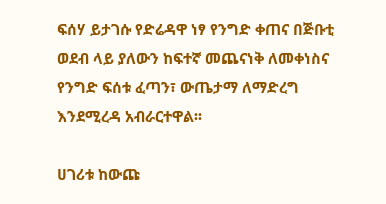ፍሰሃ ይታገሱ የድሬዳዋ ነፃ የንግድ ቀጠና በጅቡቲ ወደብ ላይ ያለውን ከፍተኛ መጨናነቅ ለመቀነስና የንግድ ፍሰቱ ፈጣን፣ ውጤታማ ለማድረግ እንደሚረዳ አብራርተዋል፡፡

ሀገሪቱ ከውጩ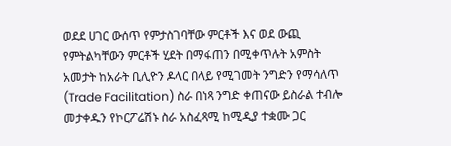ወደደ ሀገር ውሰጥ የምታስገባቸው ምርቶች እና ወደ ውጪ የምትልካቸውን ምርቶች ሂደት በማፋጠን በሚቀጥሉት አምስት አመታት ከአራት ቢሊዮን ዶላር በላይ የሚገመት ንግድን የማሳለጥ (Trade Facilitation) ስራ በነጻ ንግድ ቀጠናው ይስራል ተብሎ መታቀዱን የኮርፖሬሽኑ ስራ አስፈጻሚ ከሚዲያ ተቋሙ ጋር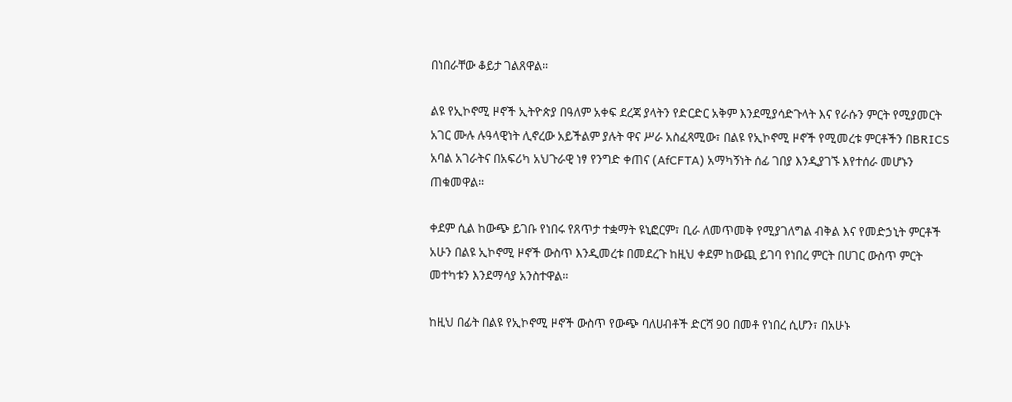በነበራቸው ቆይታ ገልጸዋል።

ልዩ የኢኮኖሚ ዞኖች ኢትዮጵያ በዓለም አቀፍ ደረጃ ያላትን የድርድር አቅም እንደሚያሳድጉላት እና የራሱን ምርት የሚያመርት አገር ሙሉ ሉዓላዊነት ሊኖረው አይችልም ያሉት ዋና ሥራ አስፈጻሚው፣ በልዩ የኢኮኖሚ ዞኖች የሚመረቱ ምርቶችን በBRICS አባል አገራትና በአፍሪካ አህጉራዊ ነፃ የንግድ ቀጠና (AfCFTA) አማካኝነት ሰፊ ገበያ እንዲያገኙ እየተሰራ መሆኑን ጠቁመዋል።

ቀደም ሲል ከውጭ ይገቡ የነበሩ የጸጥታ ተቋማት ዩኒፎርም፣ ቢራ ለመጥመቅ የሚያገለግል ብቅል እና የመድኃኒት ምርቶች አሁን በልዩ ኢኮኖሚ ዞኖች ውስጥ እንዲመረቱ በመደረጉ ከዚህ ቀደም ከውጪ ይገባ የነበረ ምርት በሀገር ውስጥ ምርት መተካቱን እንደማሳያ አንስተዋል።

ከዚህ በፊት በልዩ የኢኮኖሚ ዞኖች ውስጥ የውጭ ባለሀብቶች ድርሻ 90 በመቶ የነበረ ሲሆን፣ በአሁኑ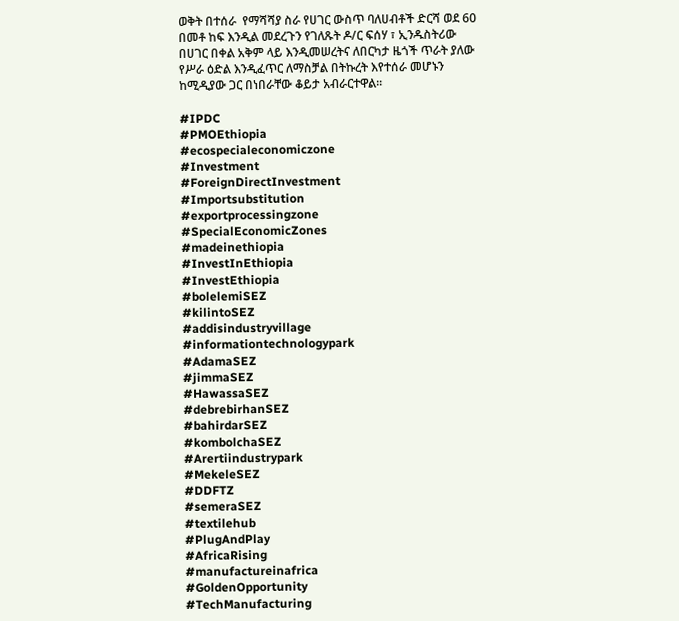ወቅት በተሰራ  የማሻሻያ ስራ የሀገር ውስጥ ባለሀብቶች ድርሻ ወደ 60 በመቶ ከፍ እንዲል መደረጉን የገለጹት ዶ/ር ፍሰሃ ፣ ኢንዱስትሪው በሀገር በቀል አቅም ላይ እንዲመሠረትና ለበርካታ ዜጎች ጥራት ያለው የሥራ ዕድል እንዲፈጥር ለማስቻል በትኩረት እየተሰራ መሆኑን ከሚዲያው ጋር በነበራቸው ቆይታ አብራርተዋል፡፡

#IPDC
#PMOEthiopia
#ecospecialeconomiczone
#Investment
#ForeignDirectInvestment
#Importsubstitution
#exportprocessingzone
#SpecialEconomicZones
#madeinethiopia
#InvestInEthiopia
#InvestEthiopia
#bolelemiSEZ
#kilintoSEZ
#addisindustryvillage
#informationtechnologypark
#AdamaSEZ
#jimmaSEZ
#HawassaSEZ
#debrebirhanSEZ
#bahirdarSEZ
#kombolchaSEZ
#Arertiindustrypark
#MekeleSEZ
#DDFTZ
#semeraSEZ
#textilehub
#PlugAndPlay
#AfricaRising
#manufactureinafrica
#GoldenOpportunity
#TechManufacturing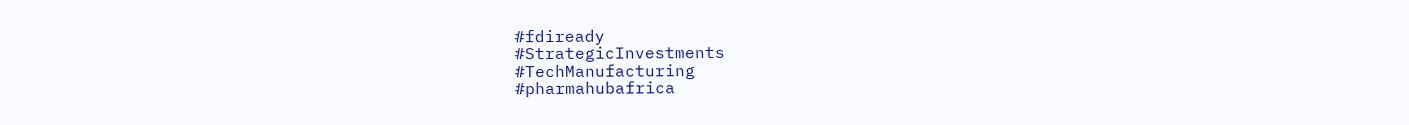#fdiready
#StrategicInvestments
#TechManufacturing
#pharmahubafrica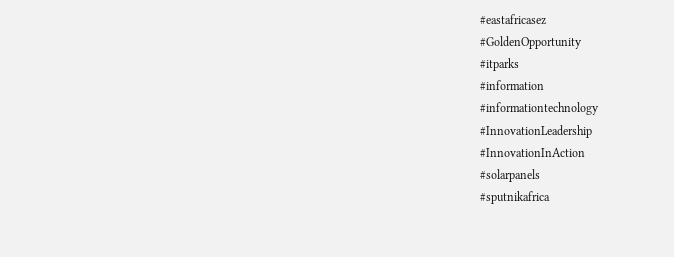#eastafricasez
#GoldenOpportunity
#itparks
#information
#informationtechnology
#InnovationLeadership
#InnovationInAction
#solarpanels
#sputnikafrica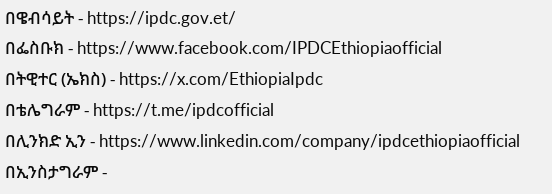በዌብሳይት - https://ipdc.gov.et/
በፌስቡክ - https://www.facebook.com/IPDCEthiopiaofficial
በትዊተር (ኤክስ) - https://x.com/EthiopiaIpdc
በቴሌግራም - https://t.me/ipdcofficial
በሊንክድ ኢን - https://www.linkedin.com/company/ipdcethiopiaofficial
በኢንስታግራም -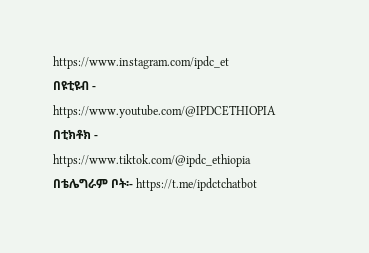https://www.instagram.com/ipdc_et
በዩቲዩብ - https://www.youtube.com/@IPDCETHIOPIA
በቲክቶክ - https://www.tiktok.com/@ipdc_ethiopia
በቴሌግራም ቦት፡- https://t.me/ipdctchatbot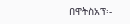በዋትስአፕ፡-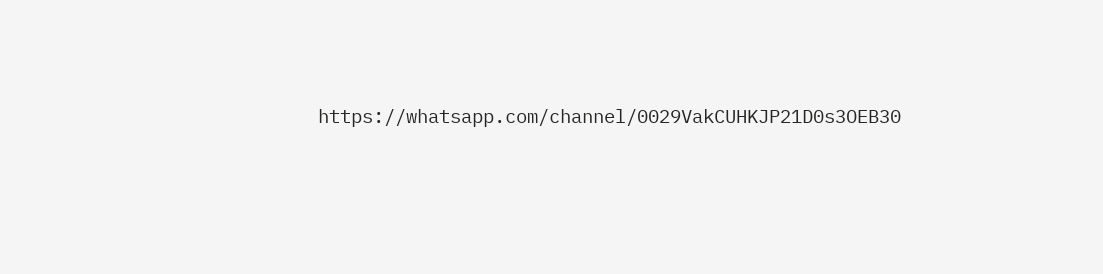https://whatsapp.com/channel/0029VakCUHKJP21D0s3OEB30